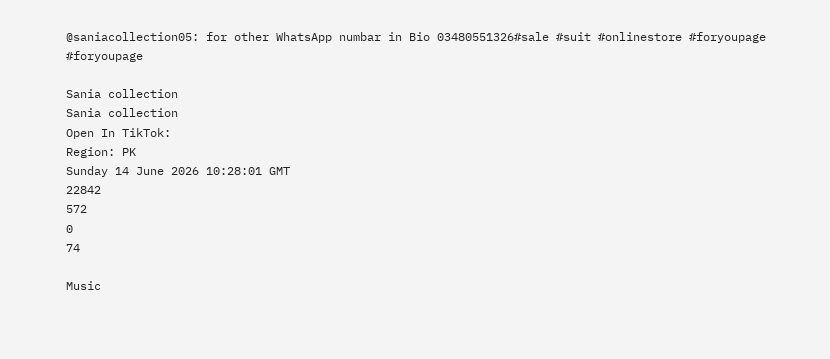@saniacollection05: for other WhatsApp numbar in Bio 03480551326#sale #suit #onlinestore #foryoupage #foryoupage

Sania collection
Sania collection
Open In TikTok:
Region: PK
Sunday 14 June 2026 10:28:01 GMT
22842
572
0
74

Music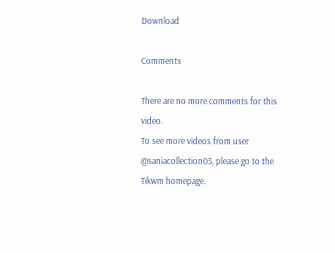Download

Comments

There are no more comments for this video.
To see more videos from user @saniacollection05, please go to the Tikwm homepage.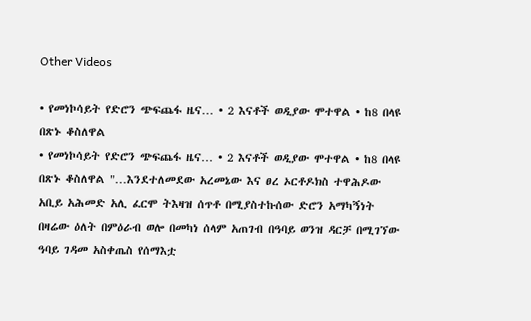Other Videos

• የመነኮሳይት የድሮን ጭፍጨፋ ዜና… • 2 እናቶች ወዲያው ሞተዋል • ከ8 በላዩ በጽኑ ቆስለዋል
• የመነኮሳይት የድሮን ጭፍጨፋ ዜና… • 2 እናቶች ወዲያው ሞተዋል • ከ8 በላዩ በጽኑ ቆስለዋል "…እንደተለመደው አረመኔው እና ፀረ ኦርቶዶክስ ተዋሕዶው አቢይ አሕመድ አሊ ፈርሞ ትእዛዝ ሰጥቶ በሚያስተኩሰው ድሮን አማካኝነት በዛሬው ዕለት በምዕራብ ወሎ በመካነ ሰላም አጠገብ በዓባይ ወንዝ ዳርቻ በሚገኘው ዓባይ ገዳመ አስቀጤስ የሰማእቷ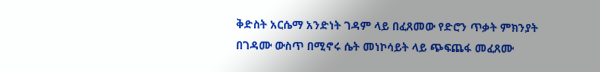ቅድስት አርሴማ አንድነት ገዳም ላይ በፈጸመው የድሮን ጥቃት ምክንያት በገዳሙ ውስጥ በሚኖሩ ሴት መነኮሳይት ላይ ጭፍጨፋ መፈጸሙ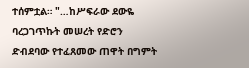ተሰምቷል። "…ከሥፍራው ደውዬ ባረጋገጥኩት መሠረት የድሮን ድብደባው የተፈጸመው ጠዋት በግምት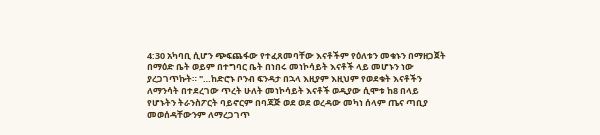4:30 አካባቢ ሲሆን ጭፍጨፋው የተፈጸመባቸው እናቶችም የዕለቱን መቁኑን በማዘጋጀት በማዕድ ቤት ወይም በተግባር ቤት በነበሩ መነኮሳይት እናቶች ላይ መሆኑን ነው ያረጋገጥኩት። "…ከድሮኑ ቦንብ ፍንዳታ በኋላ እዚያም እዚህም የወደቁት እናቶችን ለማንሳት በተደረገው ጥረት ሁለት መነኮሳይት እናቶች ወዲያው ሲሞቱ ከ8 በላይ የሆኑትን ትራንስፖርት ባይኖርም በባጃጅ ወደ ወደ ወረዳው መካነ ሰላም ጤና ጣቢያ መወሰዳቸውንም ለማረጋገጥ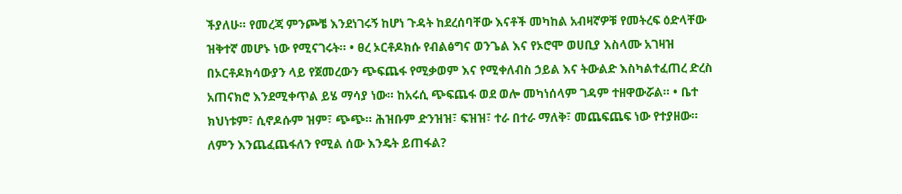ችያለሁ። የመረጃ ምንጮቼ እንደነገሩኝ ከሆነ ጉዳት ከደረሰባቸው እናቶች መካከል አብዛኛዎቹ የመትረፍ ዕድላቸው ዝቅተኛ መሆኑ ነው የሚናገሩት። • ፀረ ኦርቶዶክሱ የብልፅግና ወንጌል እና የኦሮሞ ወሀቢያ እስላሙ አገዛዝ በኦርቶዶክሳውያን ላይ የጀመረውን ጭፍጨፋ የሚቃወም እና የሚቀለብስ ኃይል እና ትውልድ እስካልተፈጠረ ድረስ አጠናክሮ እንደሚቀጥል ይሄ ማሳያ ነው። ከአሩሲ ጭፍጨፋ ወደ ወሎ መካነሰላም ገዳም ተዘዋውሯል። • ቤተ ክህነቱም፣ ሲኖዶሱም ዝም፣ ጭጭ። ሕዝቡም ድንዝዝ፣ ፍዝዝ፣ ተራ በተራ ማለቅ፣ መጨፍጨፍ ነው የተያዘው። ለምን እንጨፈጨፋለን የሚል ሰው እንዴት ይጠፋል?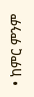• ከምር ምንም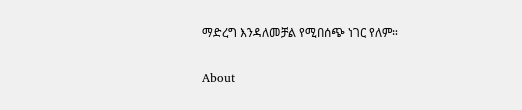ማድረግ እንዳለመቻል የሚበሰጭ ነገር የለም።

About